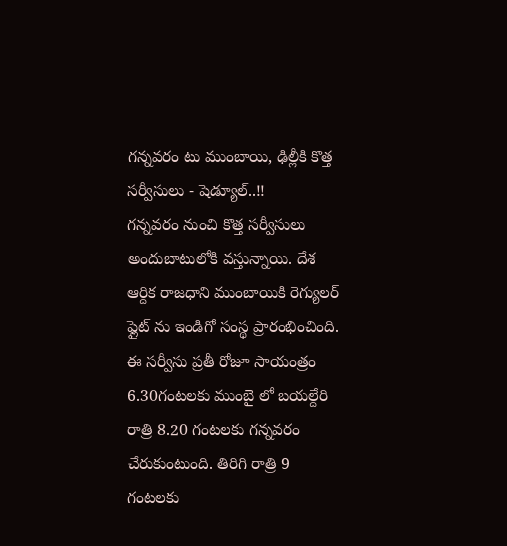గన్నవరం టు ముంబాయి, ఢిల్లీకి కొత్త సర్వీసులు - షెడ్యూల్..!!
గన్నవరం నుంచి కొత్త సర్వీసులు అందుబాటులోకి వస్తున్నాయి. దేశ ఆర్దిక రాజధాని ముంబాయికి రెగ్యులర్ ఫ్లైట్ ను ఇండిగో సంస్థ ప్రారంభించింది. ఈ సర్వీసు ప్రతీ రోజూ సాయంత్రం 6.30గంటలకు ముంబై లో బయల్దేరి రాత్రి 8.20 గంటలకు గన్నవరం చేరుకుంటుంది. తిరిగి రాత్రి 9 గంటలకు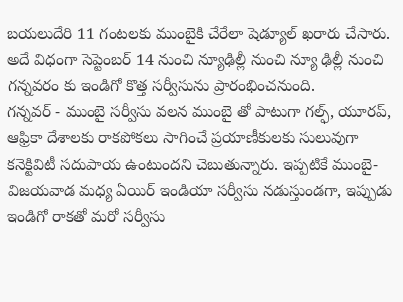బయలుదేరి 11 గంటలకు ముంబైకి చేరేలా షెడ్యూల్ ఖరారు చేసారు. అదే విధంగా సెప్టెంబర్ 14 నుంచి న్యూఢిల్లీ నుంచి న్యూ ఢిల్లీ నుంచి గన్నవరం కు ఇండిగో కొత్త సర్వీసును ప్రారంభించనుంది.
గన్నవర్ - ముంబై సర్వీసు వలన ముంబై తో పాటుగా గల్ఫ్, యూరప్, ఆఫ్రికా దేశాలకు రాకపోకలు సాగించే ప్రయాణీకులకు సులువుగా కనెక్టివిటీ సదుపాయ ఉంటుందని చెబుతున్నారు. ఇప్పటికే ముంబై- విజయవాడ మధ్య ఏయిర్ ఇండియా సర్వీసు నడుస్తుండగా, ఇప్పుడు ఇండిగో రాకతో మరో సర్వీసు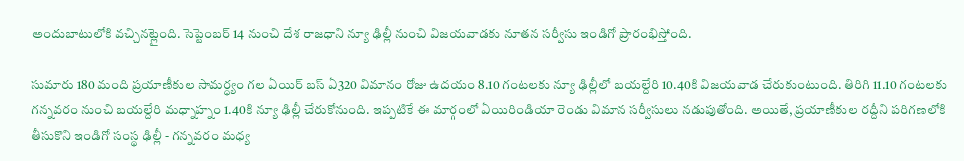అందుబాటులోకి వచ్చినట్లైంది. సెప్టెంబర్ 14 నుంచి దేశ రాజధాని న్యూ ఢిల్లీ నుంచి విజయవాడకు నూతన సర్వీసు ఇండిగో ప్రారంభిస్తోంది.

సుమారు 180 మంది ప్రయాణీకుల సామర్ధ్యం గల ఏయిర్ బస్ ఏ320 విమానం రోజు ఉదయం 8.10 గంటలకు న్యూ ఢిల్లీలో బయల్దేరి 10.40కి విజయవాడ చేరుకుంటుంది. తిరిగి 11.10 గంటలకు గన్నవరం నుంచి బయల్దేరి మధ్నాహ్నం 1.40కి న్యూ ఢిల్లీ చేరుకోనుంది. ఇప్పటికే ఈ మార్గంలో ఏయిరిండియా రెండు విమాన సర్వీసులు నడుపుతోంది. అయితే, ప్రయాణీకుల రద్దీని పరిగణలోకి తీసుకొని ఇండిగో సంస్థ ఢిల్లీ - గన్నవరం మధ్య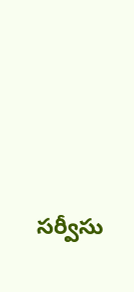సర్వీసు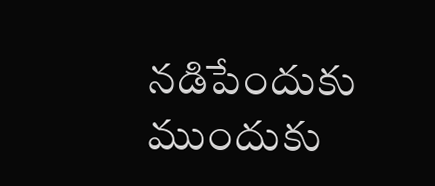నడిపేందుకు ముందుకు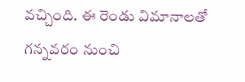వచ్చింది. ఈ రెండు విమానాలతో గన్నవరం నుంచి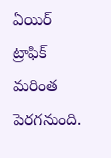ఏయిర్ ట్రాఫిక్ మరింత పెరగనుంది.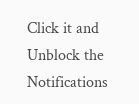Click it and Unblock the Notifications